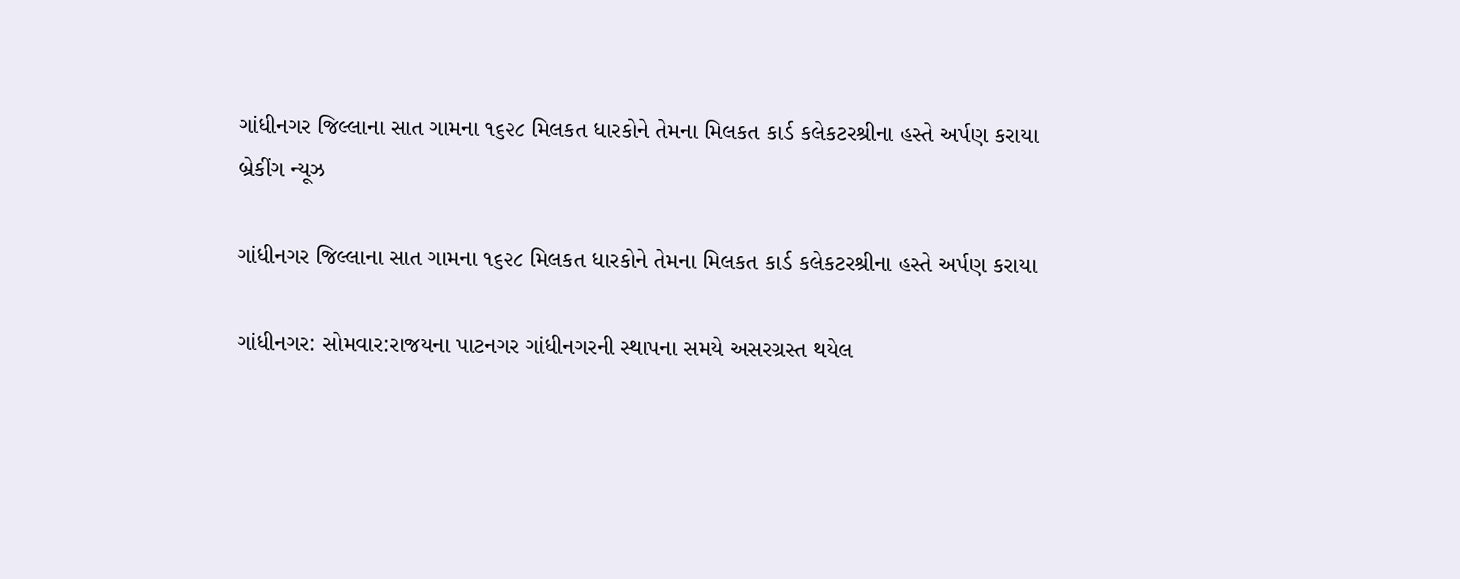ગાંધીનગર જિલ્લાના સાત ગામના ૧૬૨૮ મિલકત ધારકોને તેમના મિલકત કાર્ડ કલેકટરશ્રીના હસ્તે અર્પણ કરાયા
બ્રેકીંગ ન્યૂઝ

ગાંધીનગર જિલ્લાના સાત ગામના ૧૬૨૮ મિલકત ધારકોને તેમના મિલકત કાર્ડ કલેકટરશ્રીના હસ્તે અર્પણ કરાયા

ગાંધીનગર: સોમવાર:રાજયના પાટનગર ગાંધીનગરની સ્થાપના સમયે અસરગ્રસ્ત થયેલ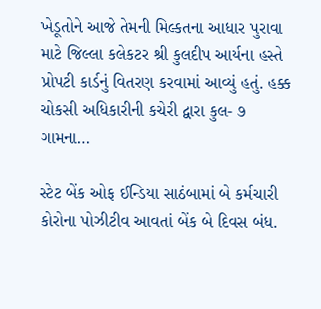ખેડૂતોને આજે તેમની મિલ્કતના આધાર પુરાવા માટે જિલ્લા કલેકટર શ્રી કુલદીપ આર્યના હસ્તે પ્રોપટી કાર્ડનું વિતરણ કરવામાં આવ્યું હતું. હક્ક ચોકસી અધિકારીની કચેરી દ્વારા કુલ- ૭ ગામના…

સ્ટેટ બેંક ઓફ ઈન્ડિયા સાઠંબામાં બે કર્મચારી કોરોના પોઝીટીવ આવતાં બેંક બે દિવસ બંધ.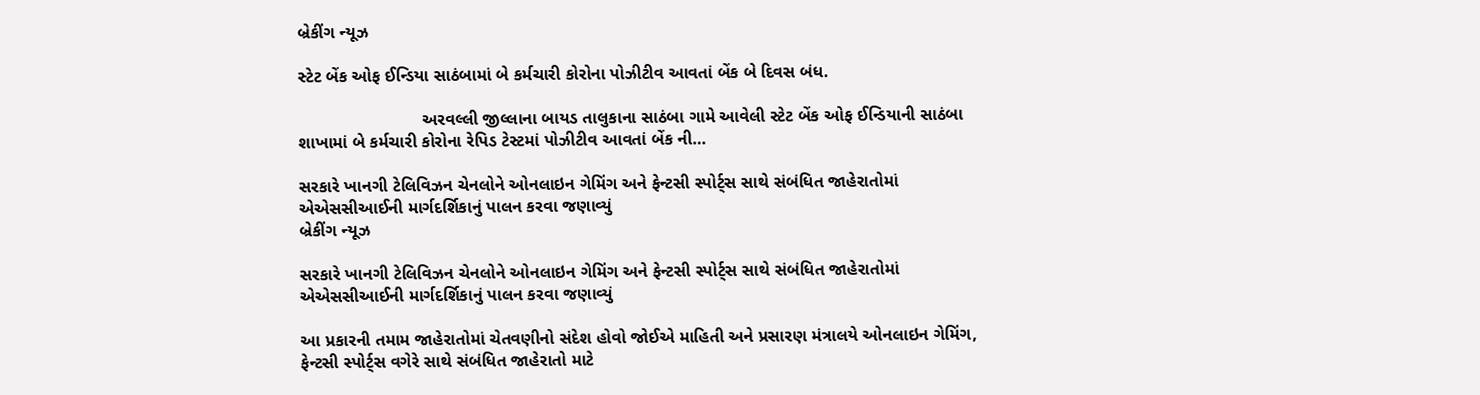બ્રેકીંગ ન્યૂઝ

સ્ટેટ બેંક ઓફ ઈન્ડિયા સાઠંબામાં બે કર્મચારી કોરોના પોઝીટીવ આવતાં બેંક બે દિવસ બંધ.

                          અરવલ્લી જીલ્લાના બાયડ તાલુકાના સાઠંબા ગામે આવેલી સ્ટેટ બેંક ઓફ ઈન્ડિયાની સાઠંબા શાખામાં બે કર્મચારી કોરોના રેપિડ ટેસ્ટમાં પોઝીટીવ આવતાં બેંક ની…

સરકારે ખાનગી ટેલિવિઝન ચેનલોને ઓનલાઇન ગેમિંગ અને ફેન્ટસી સ્પોર્ટ્સ સાથે સંબંધિત જાહેરાતોમાં એએસસીઆઈની માર્ગદર્શિકાનું પાલન કરવા જણાવ્યું
બ્રેકીંગ ન્યૂઝ

સરકારે ખાનગી ટેલિવિઝન ચેનલોને ઓનલાઇન ગેમિંગ અને ફેન્ટસી સ્પોર્ટ્સ સાથે સંબંધિત જાહેરાતોમાં એએસસીઆઈની માર્ગદર્શિકાનું પાલન કરવા જણાવ્યું

આ પ્રકારની તમામ જાહેરાતોમાં ચેતવણીનો સંદેશ હોવો જોઈએ માહિતી અને પ્રસારણ મંત્રાલયે ઓનલાઇન ગેમિંગ, ફેન્ટસી સ્પોર્ટ્સ વગેરે સાથે સંબંધિત જાહેરાતો માટે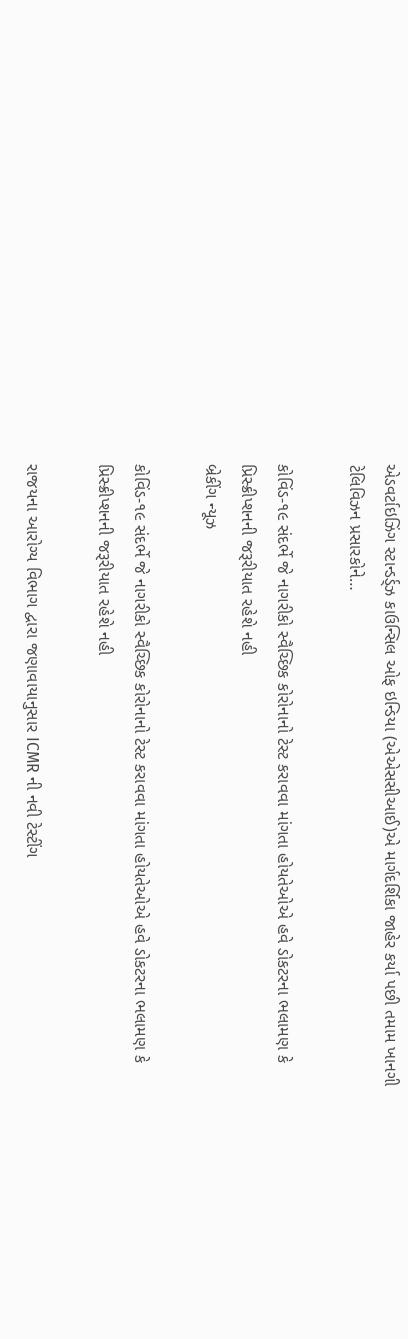એડવર્ટાઇઝિંગ સ્ટાન્ડર્ડ્ઝ કાઉન્સિલ ઓફ ઇન્ડિયા (એએસસીઆઈ)એ માર્ગદર્શિકા જાહેર કર્યા પછી તમામ ખાનગી ટેલિવિઝન પ્રસારકોને…

કોવિંડ-૧૯ સંદર્ભે જે નાગરીકો સ્વૈચ્છિક કોરોનાનો ટેસ્ટ કરાવવા માંગતા હોયતેઓએ હવે ડોકટરના ભલામણ કે પ્રિસ્ક્રીપ્શનની જરૂરીયાત રહેશે નહી
બ્રેકીંગ ન્યૂઝ

કોવિંડ-૧૯ સંદર્ભે જે નાગરીકો સ્વૈચ્છિક કોરોનાનો ટેસ્ટ કરાવવા માંગતા હોયતેઓએ હવે ડોકટરના ભલામણ કે પ્રિસ્ક્રીપ્શનની જરૂરીયાત રહેશે નહી

રાજયના આરોગ્ય વિભાગ દ્વારા જણાવાયાનુસાર ICMR ની નવી ટેસ્ટીંગ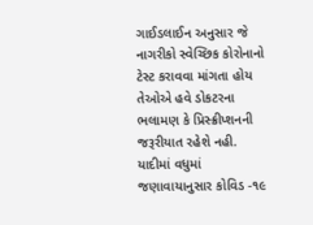ગાઈડલાઈન અનુસાર જે નાગરીકો સ્વેચ્છિક કોરોનાનો ટેસ્ટ કરાવવા માંગતા હોય તેઓએ હવે ડોકટરના ભલામણ કે પ્રિસ્ક્રીપ્શનની જરૂરીયાત રહેશે નહી. યાદીમાં વધુમાં જણાવાયાનુસાર કોવિડ -૧૯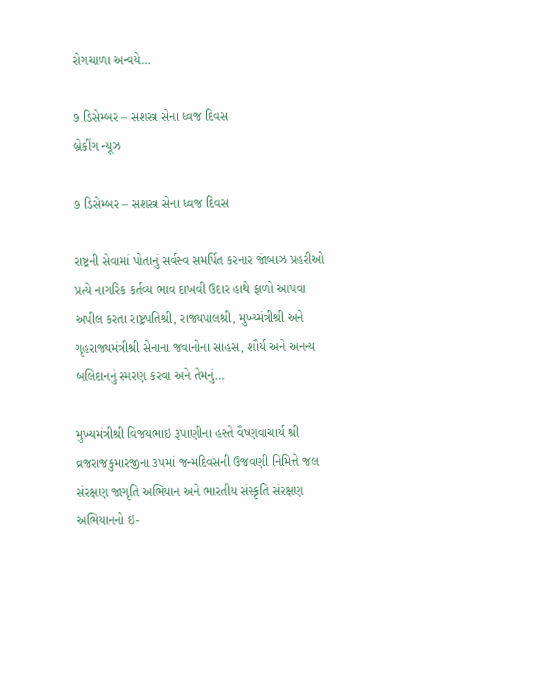રોગચાળા અન્વયે…

૭ ડિસેમ્બર – સશસ્ત્ર સેના ધ્વજ દિવસ
બ્રેકીંગ ન્યૂઝ

૭ ડિસેમ્બર – સશસ્ત્ર સેના ધ્વજ દિવસ

રાષ્ટ્રની સેવામાં પોતાનું સર્વસ્વ સમર્પિત કરનાર જાંબાઝ પ્રહરીઓ પ્રત્યે નાગરિક કર્તવ્ય ભાવ દાખવી ઉદાર હાથે ફાળો આપવા અપીલ કરતા રાષ્ટ્રપતિશ્રી, રાજ્યપાલશ્રી, મુખ્ય્મંત્રીશ્રી અને ગૃહરાજ્યમંત્રીશ્રી સેનાના જવાનોના સાહસ, શૌર્ય અને અનન્ય બલિદાનનું સ્મરણ કરવા અને તેમનું…

મુખ્યમંત્રીશ્રી વિજયભાઇ રૂપાણીના હસ્તે વૈષ્ણવાચાર્ય શ્રી વ્રજરાજકુમારજીના ૩૫માં જન્મદિવસની ઉજવણી નિમિત્તે જલ સંરક્ષણ જાગૃતિ અભિયાન અને ભારતીય સંસ્કૃતિ સંરક્ષણ અભિયાનનો ઇ-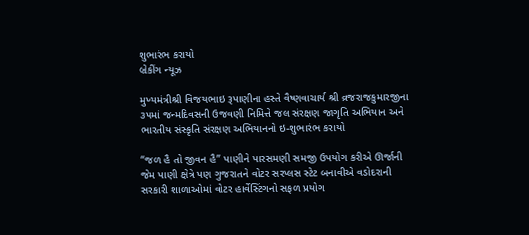શુભારંભ કરાયો
બ્રેકીંગ ન્યૂઝ

મુખ્યમંત્રીશ્રી વિજયભાઇ રૂપાણીના હસ્તે વૈષ્ણવાચાર્ય શ્રી વ્રજરાજકુમારજીના ૩૫માં જન્મદિવસની ઉજવણી નિમિત્તે જલ સંરક્ષણ જાગૃતિ અભિયાન અને ભારતીય સંસ્કૃતિ સંરક્ષણ અભિયાનનો ઇ-શુભારંભ કરાયો

“જળ હૈ તો જીવન હૈ” પાણીને પારસમણી સમજી ઉપયોગ કરીએ ઊર્જાની જેમ પાણી ક્ષેત્રે પણ ગુજરાતને વોટર સરપ્લસ સ્ટેટ બનાવીએ વડોદરાની સરકારી શાળાઓમાં વોટર હાર્વેસ્ટિંગનો સફળ પ્રયોગ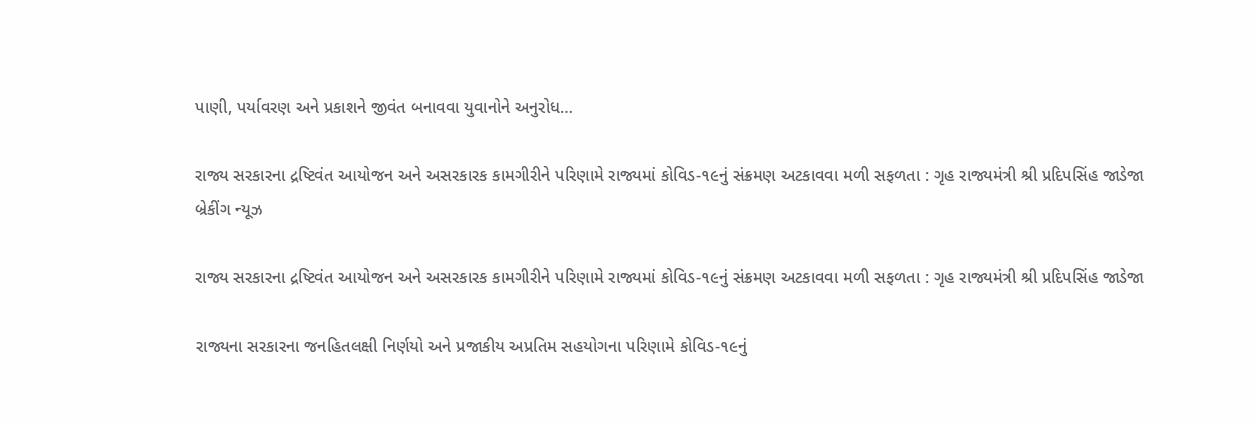પાણી, પર્યાવરણ અને પ્રકાશને જીવંત બનાવવા યુવાનોને અનુરોધ…

રાજ્ય સરકારના દ્રષ્ટિવંત આયોજન અને અસરકારક કામગીરીને પરિણામે રાજ્યમાં કોવિડ-૧૯નું સંક્રમણ અટકાવવા મળી સફળતા : ગૃહ રાજ્યમંત્રી શ્રી પ્રદિપસિંહ જાડેજા
બ્રેકીંગ ન્યૂઝ

રાજ્ય સરકારના દ્રષ્ટિવંત આયોજન અને અસરકારક કામગીરીને પરિણામે રાજ્યમાં કોવિડ-૧૯નું સંક્રમણ અટકાવવા મળી સફળતા : ગૃહ રાજ્યમંત્રી શ્રી પ્રદિપસિંહ જાડેજા

રાજ્યના સરકારના જનહિતલક્ષી નિર્ણયો અને પ્રજાકીય અપ્રતિમ સહયોગના પરિણામે કોવિડ-૧૯નું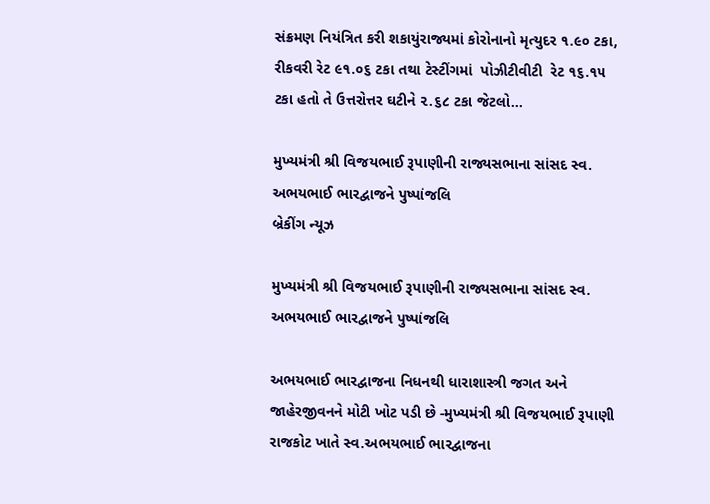સંક્રમણ નિયંત્રિત કરી શકાયુંરાજ્યમાં કોરોનાનો મૃત્યુદર ૧.૯૦ ટકા, રીકવરી રેટ ૯૧.૦૬ ટકા તથા ટેસ્ટીંગમાં  પોઝીટીવીટી  રેટ ૧૬.૧૫ ટકા હતો તે ઉત્તરોત્તર ઘટીને ૨.૬૮ ટકા જેટલો…

મુખ્યમંત્રી શ્રી વિજયભાઈ રૂપાણીની રાજ્યસભાના સાંસદ સ્વ. અભયભાઈ ભારદ્વાજને પુષ્પાંજલિ
બ્રેકીંગ ન્યૂઝ

મુખ્યમંત્રી શ્રી વિજયભાઈ રૂપાણીની રાજ્યસભાના સાંસદ સ્વ. અભયભાઈ ભારદ્વાજને પુષ્પાંજલિ

અભયભાઈ ભારદ્વાજના નિધનથી ધારાશાસ્ત્રી જગત અને જાહેરજીવનને મોટી ખોટ પડી છે -મુખ્યમંત્રી શ્રી વિજયભાઈ રૂપાણી રાજકોટ ખાતે સ્વ.અભયભાઈ ભારદ્વાજના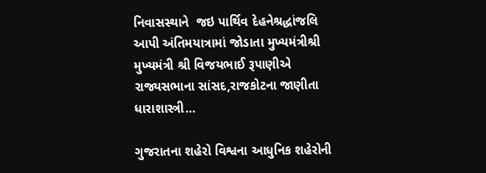નિવાસસ્થાને  જઇ પાર્થિવ દેહનેશ્રદ્ધાંજલિ આપી અંતિમયાત્રામાં જોડાતા મુખ્યમંત્રીશ્રી મુખ્યમંત્રી શ્રી વિજયભાઈ રૂપાણીએ રાજ્યસભાના સાંસદ,રાજકોટના જાણીતા ધારાશાસ્ત્રી…

ગુજરાતના શહેરો વિશ્વના આધુનિક શહેરોની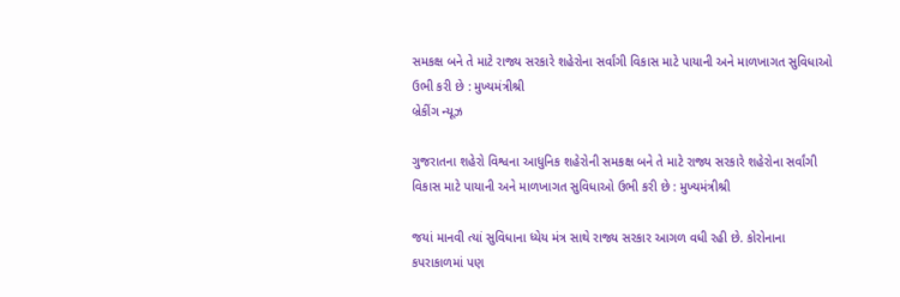સમકક્ષ બને તે માટે રાજ્ય સરકારે શહેરોના સર્વાંગી વિકાસ માટે પાયાની અને માળખાગત સુવિધાઓ ઉભી કરી છે : મુખ્યમંત્રીશ્રી
બ્રેકીંગ ન્યૂઝ

ગુજરાતના શહેરો વિશ્વના આધુનિક શહેરોની સમકક્ષ બને તે માટે રાજ્ય સરકારે શહેરોના સર્વાંગી વિકાસ માટે પાયાની અને માળખાગત સુવિધાઓ ઉભી કરી છે : મુખ્યમંત્રીશ્રી

જયાં માનવી ત્યાં સુવિધાના ધ્યેય મંત્ર સાથે રાજ્ય સરકાર આગળ વધી રહી છે. કોરોનાના કપરાકાળમાં પણ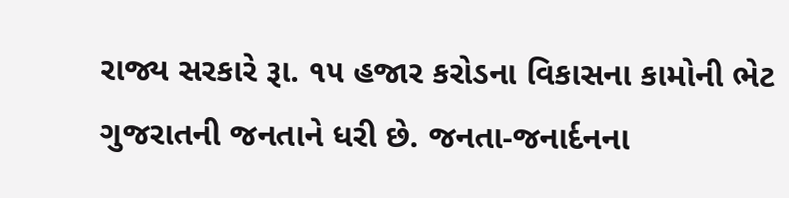રાજ્ય સરકારે રૂા. ૧૫ હજાર કરોડના વિકાસના કામોની ભેટ ગુજરાતની જનતાને ધરી છે. જનતા-જનાર્દનના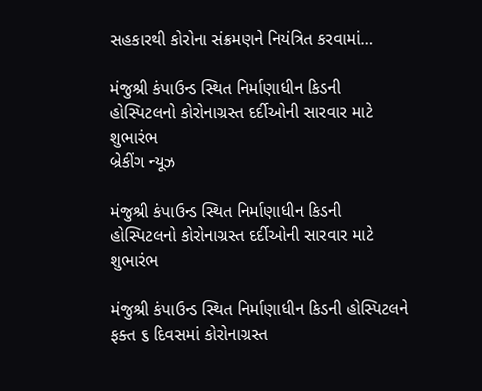સહકારથી કોરોના સંક્રમણને નિયંત્રિત કરવામાં…

મંજુશ્રી કંપાઉન્ડ સ્થિત નિર્માણાધીન કિડની હોસ્પિટલનો કોરોનાગ્રસ્ત દર્દીઓની સારવાર માટે શુભારંભ
બ્રેકીંગ ન્યૂઝ

મંજુશ્રી કંપાઉન્ડ સ્થિત નિર્માણાધીન કિડની હોસ્પિટલનો કોરોનાગ્રસ્ત દર્દીઓની સારવાર માટે શુભારંભ

મંજુશ્રી કંપાઉન્ડ સ્થિત નિર્માણાધીન કિડની હોસ્પિટલને ફક્ત ૬ દિવસમાં કોરોનાગ્રસ્ત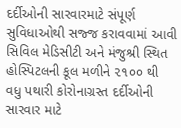દર્દીઓની સારવારમાટે સંપૂર્ણ સુવિધાઓથી સજ્જ કરાવવામાં આવી સિવિલ મેડિસીટી અને મંજુશ્રી સ્થિત હોસ્પિટલની કૂલ મળીને ૨૧૦૦ થી વધુ પથારી કોરોનાગ્રસ્ત દર્દીઓની સારવાર માટે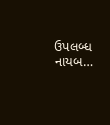ઉપલબ્ધ નાયબ…